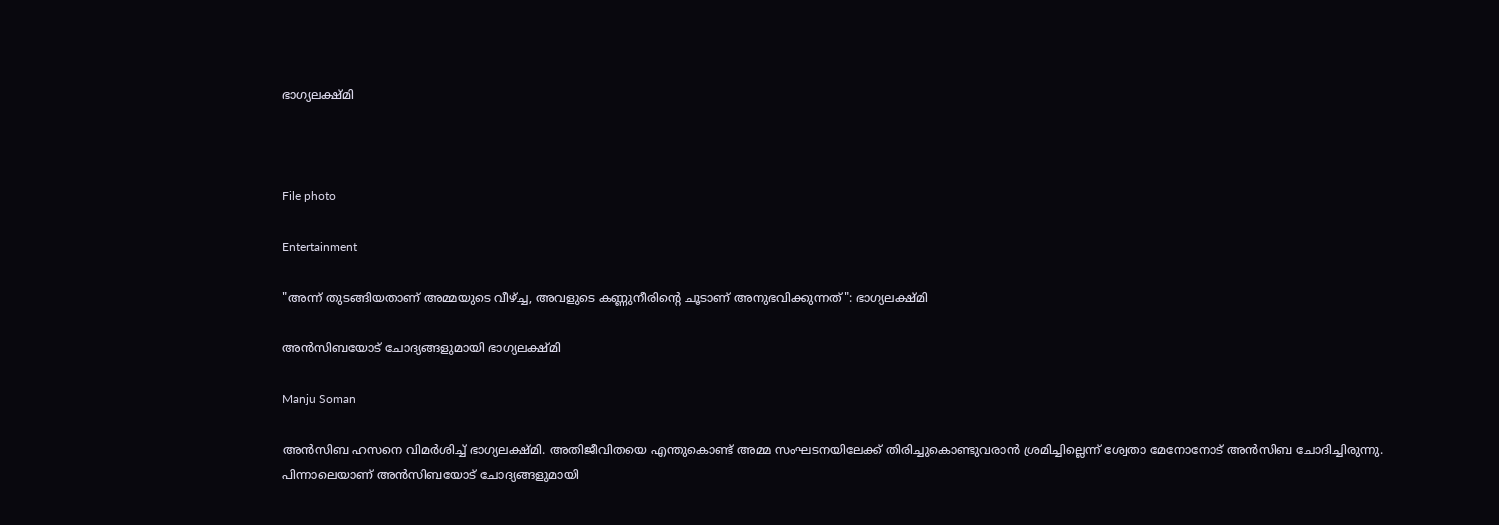ഭാഗ്യലക്ഷ്മി



File photo

Entertainment

"അന്ന് തുടങ്ങിയതാണ് അമ്മയുടെ വീഴ്ച്ച, അവളുടെ കണ്ണുനീരിന്‍റെ ചൂടാണ് അനുഭവിക്കുന്നത്": ഭാഗ്യലക്ഷ്മി

അൻസിബയോട് ചോദ്യങ്ങളുമായി ഭാഗ്യലക്ഷ്മി

Manju Soman

അൻസിബ ഹസനെ വിമർശിച്ച് ഭാഗ്യലക്ഷ്മി. അതിജീവിതയെ എന്തുകൊണ്ട് അമ്മ സംഘടനയിലേക്ക് തിരിച്ചുകൊണ്ടുവരാൻ ശ്രമിച്ചില്ലെന്ന് ശ്വേതാ മേനോനോട് അൻസിബ ചോദിച്ചിരുന്നു. പിന്നാലെയാണ് അൻസിബയോട് ചോദ്യങ്ങളുമായി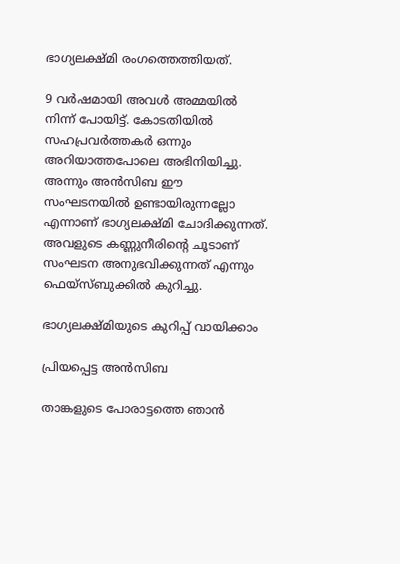ഭാഗ്യലക്ഷ്മി രംഗത്തെത്തിയത്.

9 വർഷമായി അവൾ അമ്മയിൽ നിന്ന് പോയിട്ട്. കോടതിയിൽ സഹപ്രവർത്തകർ ഒന്നും അറിയാത്തപോലെ അഭിനിയിച്ചു. അന്നും അൻസിബ ഈ സംഘടനയിൽ ഉണ്ടായിരുന്നല്ലോ എന്നാണ് ഭാഗ്യലക്ഷ്മി ചോദിക്കുന്നത്. അവളുടെ കണ്ണുനീരിന്‍റെ ചൂടാണ് സംഘടന അനുഭവിക്കുന്നത് എന്നും ഫെയ്സ്ബുക്കിൽ കുറിച്ചു.

ഭാഗ്യലക്ഷ്മിയുടെ കുറിപ്പ് വായിക്കാം

പ്രിയപ്പെട്ട അൻസിബ

താങ്കളുടെ പോരാട്ടത്തെ ഞാൻ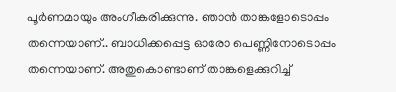പൂർണമായും അംഗീകരിക്കുന്നു. ഞാൻ താങ്കളോടൊപ്പം തന്നെയാണ്.. ബാധിക്കപ്പെട്ട ഓരോ പെണ്ണിനോടൊപ്പം തന്നെയാണ്. അതുകൊണ്ടാണ് താങ്കളെക്കുറിച്ച്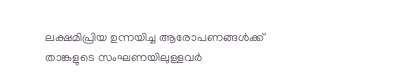ലക്ഷമിപ്രിയ ഉന്നയിച്ച ആരോപണങ്ങൾക്ക് താങ്കളുടെ സംഘണയിലുള്ളവർ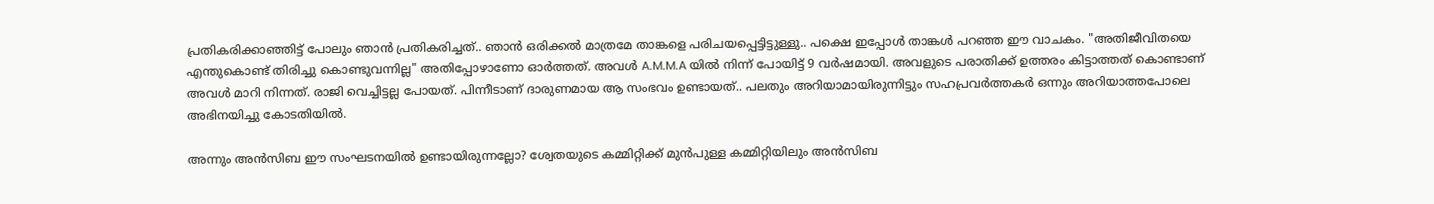പ്രതികരിക്കാഞ്ഞിട്ട് പോലും ഞാൻ പ്രതികരിച്ചത്.. ഞാൻ ഒരിക്കൽ മാത്രമേ താങ്കളെ പരിചയപ്പെട്ടിട്ടുള്ളു.. പക്ഷെ ഇപ്പോൾ താങ്കൾ പറഞ്ഞ ഈ വാചകം. "അതിജീവിതയെ എന്തുകൊണ്ട് തിരിച്ചു കൊണ്ടുവന്നില്ല" അതിപ്പോഴാണോ ഓർത്തത്. അവൾ A.M.M.A യിൽ നിന്ന് പോയിട്ട് 9 വർഷമായി. അവളുടെ പരാതിക്ക് ഉത്തരം കിട്ടാത്തത് കൊണ്ടാണ് അവൾ മാറി നിന്നത്. രാജി വെച്ചിട്ടല്ല പോയത്. പിന്നീടാണ് ദാരുണമായ ആ സംഭവം ഉണ്ടായത്.. പലതും അറിയാമായിരുന്നിട്ടും സഹപ്രവർത്തകർ ഒന്നും അറിയാത്തപോലെ അഭിനയിച്ചു കോടതിയിൽ.

അന്നും അൻസിബ ഈ സംഘടനയിൽ ഉണ്ടായിരുന്നല്ലോ? ശ്വേതയുടെ കമ്മിറ്റിക്ക് മുൻപുള്ള കമ്മിറ്റിയിലും അൻസിബ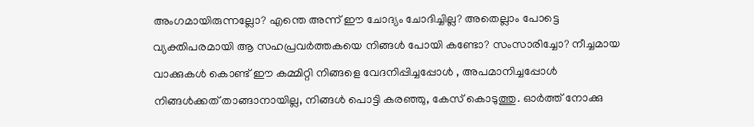അംഗമായിരുന്നല്ലോ? എന്തെ അന്ന് ഈ ചോദ്യം ചോദിച്ചില്ല? അതെല്ലാം പോട്ടെ വ്യക്തിപരമായി ആ സഹപ്രവർത്തകയെ നിങ്ങൾ പോയി കണ്ടോ? സംസാരിച്ചോ? നീച്ചമായ വാക്കുകൾ കൊണ്ട് ഈ കമ്മിറ്റി നിങ്ങളെ വേദനിപ്പിച്ചപ്പോൾ , അപമാനിച്ചപ്പോൾ നിങ്ങൾക്കത് താങ്ങാനായില്ല, നിങ്ങൾ പൊട്ടി കരഞ്ഞു, കേസ് കൊടുത്തു. ഓർത്ത് നോക്കു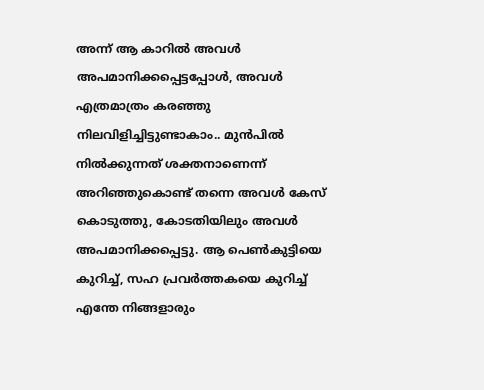അന്ന് ആ കാറിൽ അവൾ അപമാനിക്കപ്പെട്ടപ്പോൾ, അവൾ എത്രമാത്രം കരഞ്ഞു നിലവിളിച്ചിട്ടുണ്ടാകാം.. മുൻപിൽ നിൽക്കുന്നത് ശക്തനാണെന്ന് അറിഞ്ഞുകൊണ്ട് തന്നെ അവൾ കേസ് കൊടുത്തു, കോടതിയിലും അവൾ അപമാനിക്കപ്പെട്ടു. ആ പെൺകുട്ടിയെ കുറിച്ച്, സഹ പ്രവർത്തകയെ കുറിച്ച് എന്തേ നിങ്ങളാരും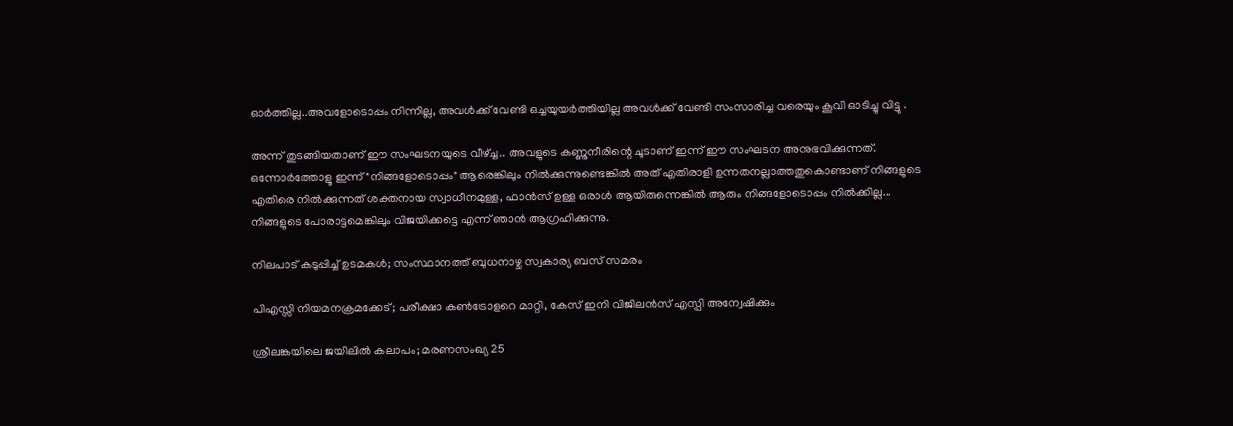ഓർത്തില്ല..അവളോടൊപ്പം നിന്നില്ല, അവൾക്ക് വേണ്ടി ഒച്ചയുയർത്തിയില്ല അവൾക്ക് വേണ്ടി സംസാരിച്ച വരെയും കൂവി ഓടിച്ചു വിട്ടു .

അന്ന് തുടങ്ങിയതാണ് ഈ സംഘടനയുടെ വീഴ്ച്ച.. അവളുടെ കണ്ണുനീരിന്റെ ചൂടാണ് ഇന്ന് ഈ സംഘടന അനുഭവിക്കുന്നത്. ഒന്നോർത്തോളൂ ഇന്ന് "നിങ്ങളോടൊപ്പം" ആരെങ്കിലും നിൽക്കുന്നുണ്ടെങ്കിൽ അത് എതിരാളി ഉന്നതനല്ലാത്തതുകൊണ്ടാണ് നിങ്ങളുടെ എതിരെ നിൽക്കുന്നത് ശക്തനായ സ്വാധീനമുള്ള, ഫാൻസ്‌ ഉള്ള ഒരാൾ ആയിരുന്നെങ്കിൽ ആരും നിങ്ങളോടൊപ്പം നിൽക്കില്ല... നിങ്ങളുടെ പോരാട്ടമെങ്കിലും വിജയിക്കട്ടെ എന്ന് ഞാൻ ആഗ്രഹിക്കുന്നു.

നിലപാട് കടുപ്പിച്ച് ഉടമകൾ; സംസ്ഥാനത്ത് ബുധനാഴ്ച സ്വകാര്യ ബസ് സമരം

പിഎസ്സി നിയമനക്രമക്കേട്; പരീക്ഷാ കൺട്രോളറെ മാറ്റി, കേസ് ഇനി വിജിലൻസ് എസ്പി അന്വേഷിക്കും

ശ്രീലങ്കയിലെ ജയിലിൽ കലാപം; മരണസംഖ്യ 25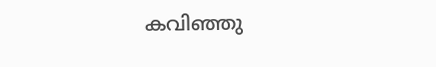കവിഞ്ഞു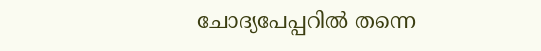ചോദ്യപേപ്പറിൽ തന്നെ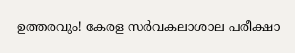ഉത്തരവും! കേരള സർവകലാശാല പരീക്ഷാ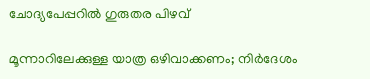ചോദ്യപേപ്പറിൽ ഗുരുതര പിഴവ്

മൂന്നാറിലേക്കുള്ള യാത്ര ഒഴിവാക്കണം; നിർദേശം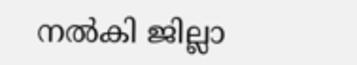നൽകി ജില്ലാ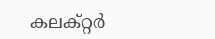കലക്റ്റർ